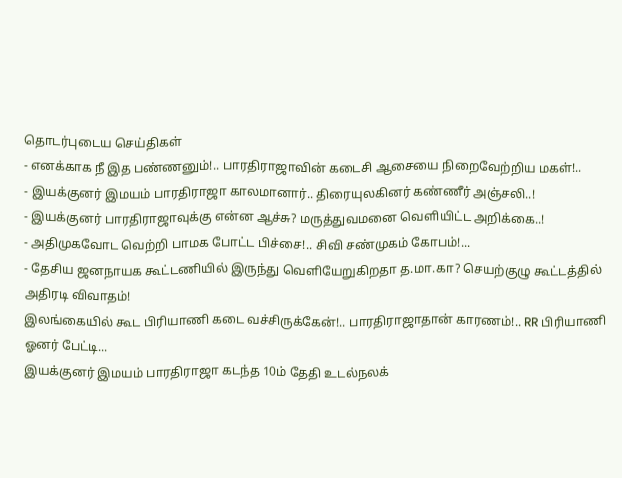தொடர்புடைய செய்திகள்
- எனக்காக நீ இத பண்ணனும்!.. பாரதிராஜாவின் கடைசி ஆசையை நிறைவேற்றிய மகள்!..
- இயக்குனர் இமயம் பாரதிராஜா காலமானார்.. திரையுலகினர் கண்ணீர் அஞ்சலி..!
- இயக்குனர் பாரதிராஜாவுக்கு என்ன ஆச்சு? மருத்துவமனை வெளியிட்ட அறிக்கை..!
- அதிமுகவோட வெற்றி பாமக போட்ட பிச்சை!.. சிவி சண்முகம் கோபம்!...
- தேசிய ஜனநாயக கூட்டணியில் இருந்து வெளியேறுகிறதா த.மா.கா? செயற்குழு கூட்டத்தில் அதிரடி விவாதம்!
இலங்கையில் கூட பிரியாணி கடை வச்சிருக்கேன்!.. பாரதிராஜாதான் காரணம்!.. RR பிரியாணி ஓனர் பேட்டி...
இயக்குனர் இமயம் பாரதிராஜா கடந்த 10ம் தேதி உடல்நலக்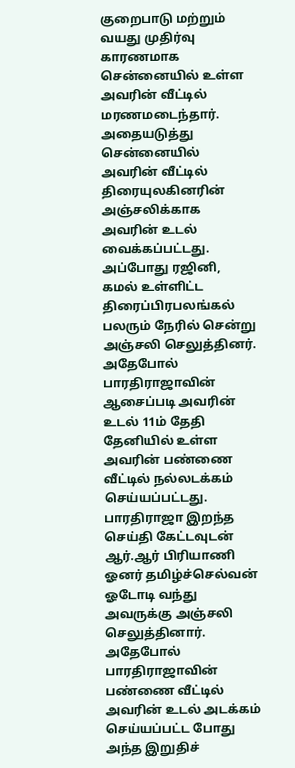குறைபாடு மற்றும் வயது முதிர்வு காரணமாக சென்னையில் உள்ள அவரின் வீட்டில் மரணமடைந்தார். அதையடுத்து சென்னையில் அவரின் வீட்டில் திரையுலகினரின் அஞ்சலிக்காக அவரின் உடல் வைக்கப்பட்டது.
அப்போது ரஜினி, கமல் உள்ளிட்ட திரைப்பிரபலங்கல் பலரும் நேரில் சென்று அஞ்சலி செலுத்தினர். அதேபோல் பாரதிராஜாவின் ஆசைப்படி அவரின் உடல் 11ம் தேதி தேனியில் உள்ள அவரின் பண்ணை வீட்டில் நல்லடக்கம் செய்யப்பட்டது. பாரதிராஜா இறந்த செய்தி கேட்டவுடன் ஆர்.ஆர் பிரியாணி ஓனர் தமிழ்ச்செல்வன் ஓடோடி வந்து அவருக்கு அஞ்சலி செலுத்தினார். அதேபோல் பாரதிராஜாவின் பண்ணை வீட்டில் அவரின் உடல் அடக்கம் செய்யப்பட்ட போது அந்த இறுதிச்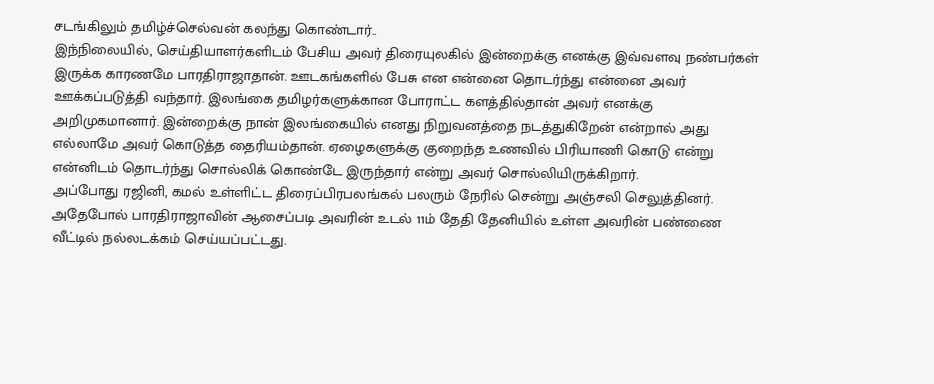சடங்கிலும் தமிழ்ச்செல்வன் கலந்து கொண்டார்..
இந்நிலையில், செய்தியாளர்களிடம் பேசிய அவர் திரையுலகில் இன்றைக்கு எனக்கு இவ்வளவு நண்பர்கள் இருக்க காரணமே பாரதிராஜாதான். ஊடகங்களில் பேசு என என்னை தொடர்ந்து என்னை அவர் ஊக்கப்படுத்தி வந்தார். இலங்கை தமிழர்களுக்கான போராட்ட களத்தில்தான் அவர் எனக்கு அறிமுகமானார். இன்றைக்கு நான் இலங்கையில் எனது நிறுவனத்தை நடத்துகிறேன் என்றால் அது எல்லாமே அவர் கொடுத்த தைரியம்தான். ஏழைகளுக்கு குறைந்த உணவில் பிரியாணி கொடு என்று என்னிடம் தொடர்ந்து சொல்லிக் கொண்டே இருந்தார் என்று அவர் சொல்லியிருக்கிறார்.
அப்போது ரஜினி, கமல் உள்ளிட்ட திரைப்பிரபலங்கல் பலரும் நேரில் சென்று அஞ்சலி செலுத்தினர். அதேபோல் பாரதிராஜாவின் ஆசைப்படி அவரின் உடல் 11ம் தேதி தேனியில் உள்ள அவரின் பண்ணை வீட்டில் நல்லடக்கம் செய்யப்பட்டது.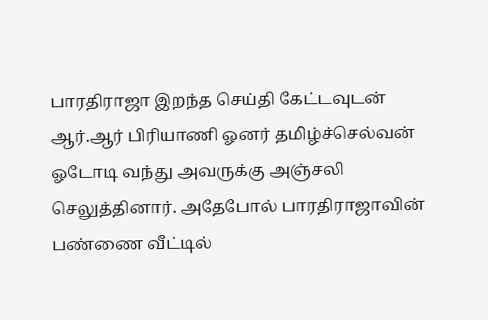பாரதிராஜா இறந்த செய்தி கேட்டவுடன் ஆர்.ஆர் பிரியாணி ஓனர் தமிழ்ச்செல்வன் ஓடோடி வந்து அவருக்கு அஞ்சலி செலுத்தினார். அதேபோல் பாரதிராஜாவின் பண்ணை வீட்டில்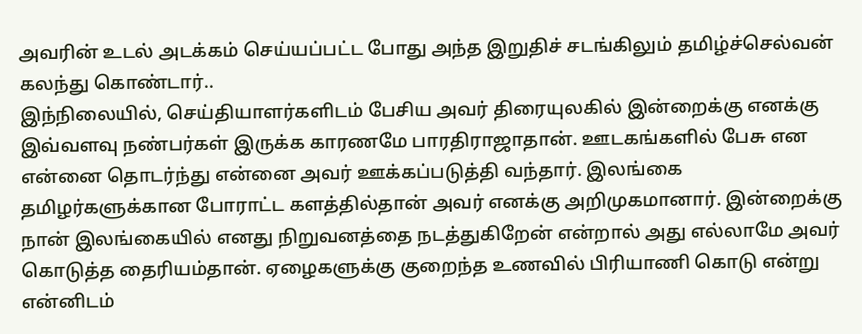அவரின் உடல் அடக்கம் செய்யப்பட்ட போது அந்த இறுதிச் சடங்கிலும் தமிழ்ச்செல்வன் கலந்து கொண்டார்..
இந்நிலையில், செய்தியாளர்களிடம் பேசிய அவர் திரையுலகில் இன்றைக்கு எனக்கு இவ்வளவு நண்பர்கள் இருக்க காரணமே பாரதிராஜாதான். ஊடகங்களில் பேசு என என்னை தொடர்ந்து என்னை அவர் ஊக்கப்படுத்தி வந்தார். இலங்கை தமிழர்களுக்கான போராட்ட களத்தில்தான் அவர் எனக்கு அறிமுகமானார். இன்றைக்கு நான் இலங்கையில் எனது நிறுவனத்தை நடத்துகிறேன் என்றால் அது எல்லாமே அவர் கொடுத்த தைரியம்தான். ஏழைகளுக்கு குறைந்த உணவில் பிரியாணி கொடு என்று என்னிடம்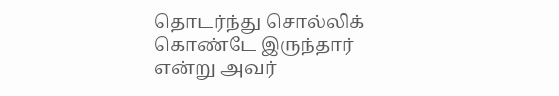தொடர்ந்து சொல்லிக் கொண்டே இருந்தார் என்று அவர்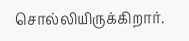சொல்லியிருக்கிறார்.